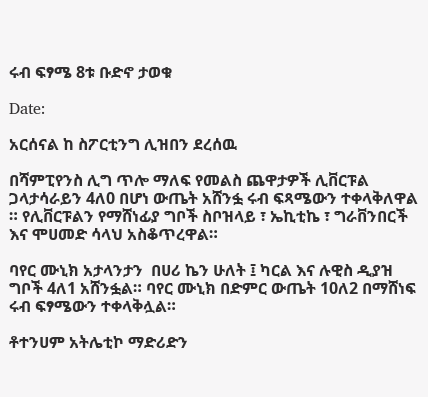ሩብ ፍፃሜ 8ቱ ቡድኖ ታወቁ

Date:

አርሰናል ከ ስፖርቲንግ ሊዝበን ደረሰዉ

በሻምፒየንስ ሊግ ጥሎ ማለፍ የመልስ ጨዋታዎች ሊቨርፑል ጋላታሳራይን 4ለ0 በሆነ ውጤት አሸንፏ ሩብ ፍጻሜውን ተቀላቅለዋል ። የሊቨርፑልን የማሸነፊያ ግቦች ስቦዝላይ ፣ ኤኪቲኬ ፣ ግራቨንበርች እና ሞሀመድ ሳላህ አስቆጥረዋል።

ባየር ሙኒክ አታላንታን  በሀሪ ኬን ሁለት ፤ ካርል እና ሉዊስ ዲያዝ ግቦች 4ለ1 አሸንፏል። ባየር ሙኒክ በድምር ውጤት 10ለ2 በማሸነፍ ሩብ ፍፃሜውን ተቀላቅሏል።

ቶተንሀም አትሌቲኮ ማድሪድን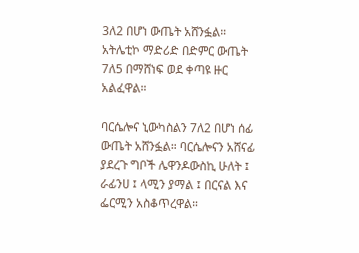3ለ2 በሆነ ውጤት አሸንፏል። አትሌቲኮ ማድሪድ በድምር ውጤት 7ለ5 በማሸነፍ ወደ ቀጣዩ ዙር አልፈዋል።

ባርሴሎና ኒውካስልን 7ለ2 በሆነ ሰፊ ውጤት አሸንፏል። ባርሴሎናን አሸናፊ ያደረጉ ግቦች ሌዋንዶውስኪ ሁለት ፤ ራፊንሀ ፤ ላሚን ያማል ፤ በርናል እና ፌርሚን አስቆጥረዋል።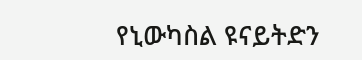የኒውካስል ዩናይትድን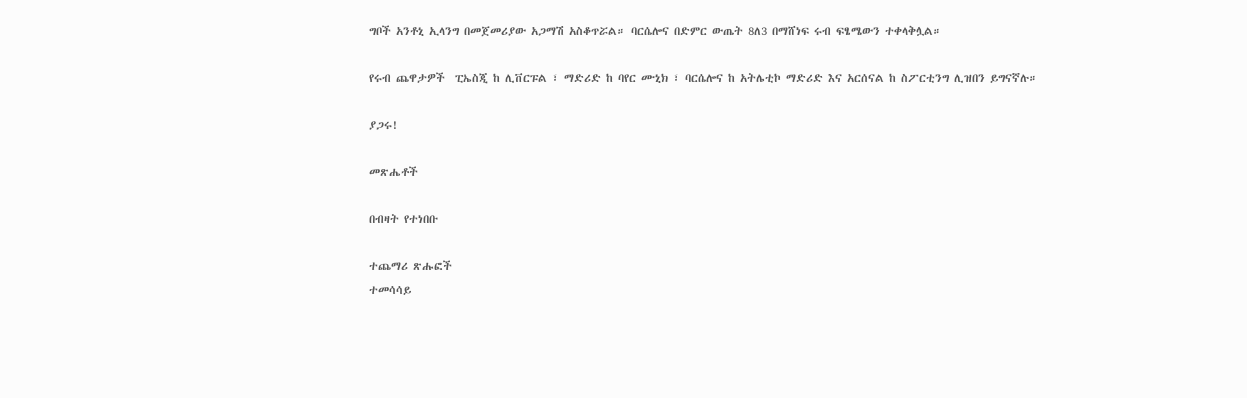ግቦች አንቶኒ ኢላንግ በመጀመሪያው አጋማሽ አስቆጥሯል። ባርሴሎና በድምር ውጤት 8ለ3 በማሸነፍ ሩብ ፍፄሜውን ተቀላቅሏል።

የሩብ ጨዋታዎች  ፒኤስጂ ከ ሊቨርፑል ፣ ማድሪድ ከ ባየር ሙኒክ ፣ ባርሴሎና ከ አትሌቲኮ ማድሪድ እና አርሰናል ከ ስፖርቲንግ ሊዝበን ይግናኛሉ።

ያጋሩ!

መጽሔቶች

በብዛት የተነበቡ

ተጨማሪ ጽሑፎች
ተመሳሳይ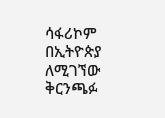ሳፋሪኮም በኢትዮጵያ ለሚገኘው ቅርንጫፉ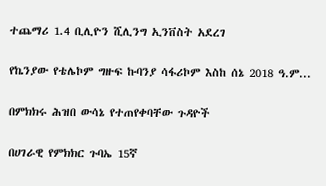ተጨማሪ 1.4 ቢሊዮን ሺሊንግ ኢንቨስት አደረገ

የኬንያው የቴሌኮም ግዙፍ ኩባንያ ሳፋሪኮም እስከ ሰኔ 2018 ዓ.ም...

በምክክሩ ሕዝበ ውሳኔ የተጠየቀባቸው ጉዳዮች

በሀገራዊ የምክክር ጉባኤ 15ኛ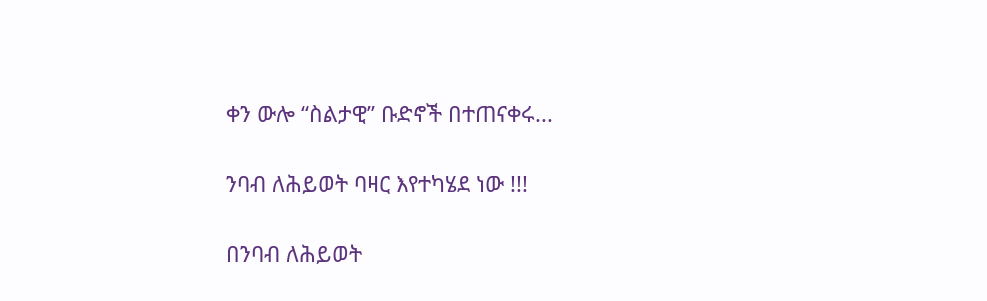ቀን ውሎ “ስልታዊ” ቡድኖች በተጠናቀሩ...

ንባብ ለሕይወት ባዛር እየተካሄደ ነው !!!

በንባብ ለሕይወት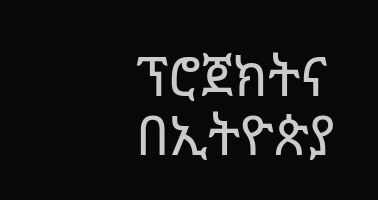ፕሮጀክትና በኢትዮጵያ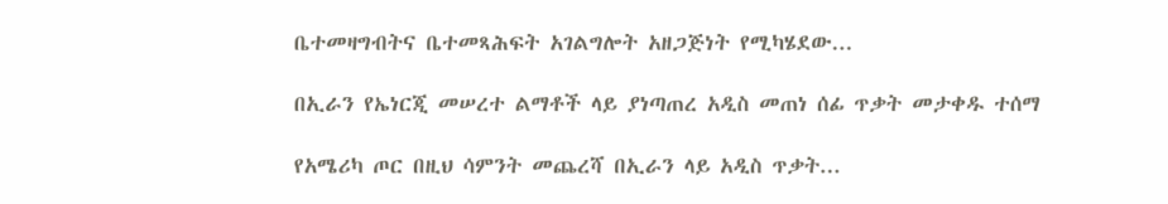ቤተመዛግብትና ቤተመጻሕፍት አገልግሎት አዘጋጅነት የሚካሄደው...

በኢራን የኤነርጂ መሠረተ ልማቶች ላይ ያነጣጠረ አዲስ መጠነ ሰፊ ጥቃት መታቀዱ ተሰማ

የአሜሪካ ጦር በዚህ ሳምንት መጨረሻ በኢራን ላይ አዲስ ጥቃት...